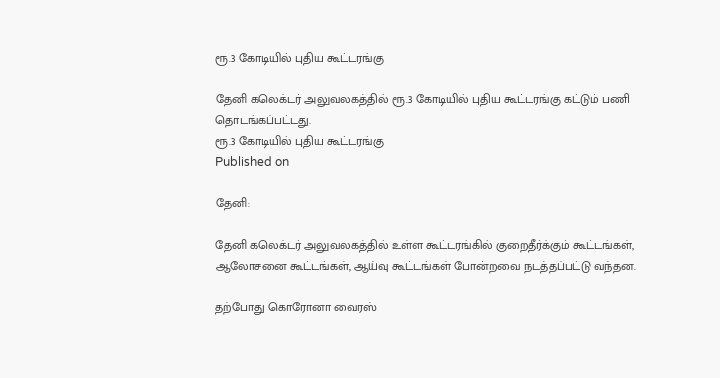ரூ.3 கோடியில் புதிய கூட்டரங்கு

தேனி கலெக்டர் அலுவலகத்தில் ரூ.3 கோடியில் புதிய கூட்டரங்கு கட்டும் பணி தொடங்கப்பட்டது.
ரூ.3 கோடியில் புதிய கூட்டரங்கு
Published on

தேனி:

தேனி கலெக்டர் அலுவலகத்தில் உள்ள கூட்டரங்கில் குறைதீர்க்கும் கூட்டங்கள், ஆலோசனை கூட்டங்கள், ஆய்வு கூட்டங்கள் போன்றவை நடத்தப்பட்டு வந்தன.

தற்போது கொரோனா வைரஸ்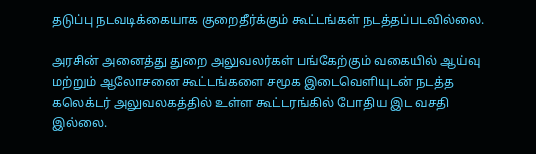தடுப்பு நடவடிக்கையாக குறைதீர்க்கும் கூட்டங்கள் நடத்தப்படவில்லை.

அரசின் அனைத்து துறை அலுவலர்கள் பங்கேற்கும் வகையில் ஆய்வு மற்றும் ஆலோசனை கூட்டங்களை சமூக இடைவெளியுடன் நடத்த கலெக்டர் அலுவலகத்தில் உள்ள கூட்டரங்கில் போதிய இட வசதி இல்லை.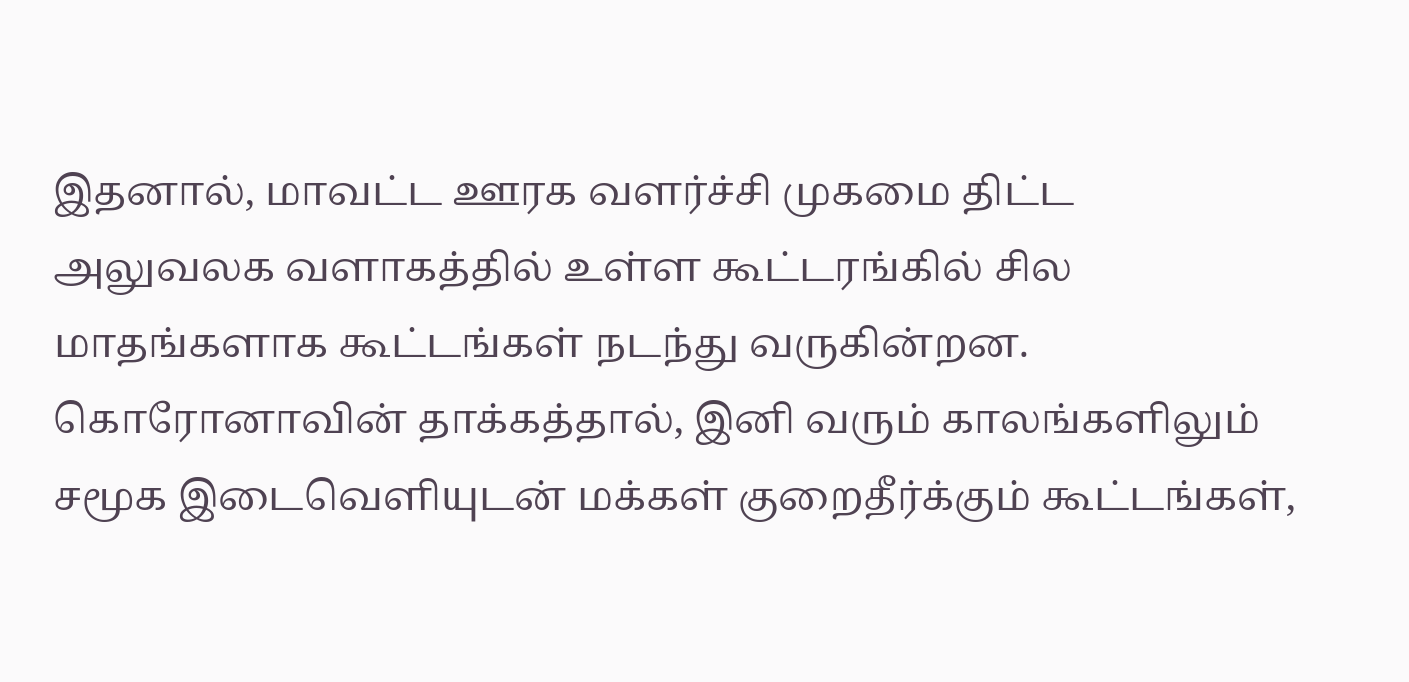இதனால், மாவட்ட ஊரக வளர்ச்சி முகமை திட்ட அலுவலக வளாகத்தில் உள்ள கூட்டரங்கில் சில மாதங்களாக கூட்டங்கள் நடந்து வருகின்றன. கொரோனாவின் தாக்கத்தால், இனி வரும் காலங்களிலும் சமூக இடைவெளியுடன் மக்கள் குறைதீர்க்கும் கூட்டங்கள்,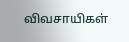விவசாயிகள்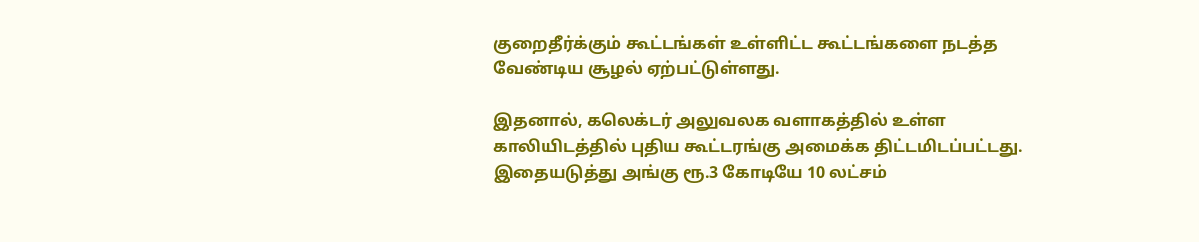குறைதீர்க்கும் கூட்டங்கள் உள்ளிட்ட கூட்டங்களை நடத்த வேண்டிய சூழல் ஏற்பட்டுள்ளது.

இதனால், கலெக்டர் அலுவலக வளாகத்தில் உள்ள காலியிடத்தில் புதிய கூட்டரங்கு அமைக்க திட்டமிடப்பட்டது. இதையடுத்து அங்கு ரூ.3 கோடியே 10 லட்சம்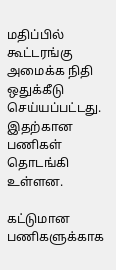மதிப்பில் கூட்டரங்கு அமைக்க நிதி ஒதுக்கீடு செய்யப்பட்டது. இதற்கான பணிகள் தொடங்கி உள்ளன.

கட்டுமான பணிகளுக்காக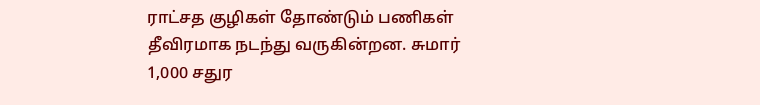ராட்சத குழிகள் தோண்டும் பணிகள் தீவிரமாக நடந்து வருகின்றன. சுமார் 1,000 சதுர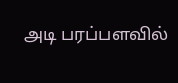அடி பரப்பளவில்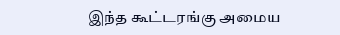இந்த கூட்டரங்கு அமைய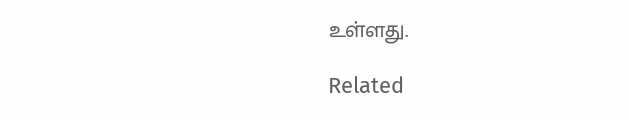உள்ளது.

Related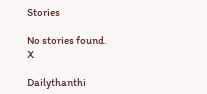Stories

No stories found.
X

Dailythanthi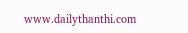www.dailythanthi.com